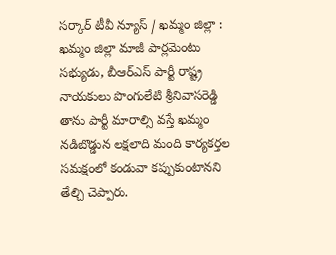సర్కార్ టీవీ న్యూస్ / ఖమ్మం జిల్లా : ఖమ్మం జిల్లా మాజీ పార్లమెంటు సభ్యుడు, బీఆర్ఎస్ పార్టీ రాష్ట్ర నాయకులు పొంగులేటి శ్రీనివాసరెడ్డి తాను పార్టీ మారాల్సి వస్తే ఖమ్మం నడిబొడ్డున లక్షలాది మంది కార్యకర్తల సమక్షంలో కండువా కప్పుకుంటానని తేల్చి చెప్పారు.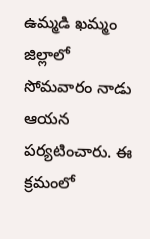ఉమ్మడి ఖమ్మం జిల్లాలో సోమవారం నాడు ఆయన పర్యటించారు. ఈ క్రమంలో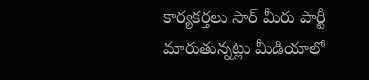కార్యకర్తలు సార్ మీరు పార్టీ మారుతున్నట్లు మీడియాలో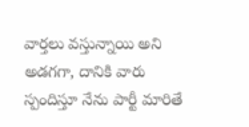వార్తలు వస్తున్నాయి అని అడగగా, దానికి వారు స్పందిస్తూ నేను పార్టీ మారితే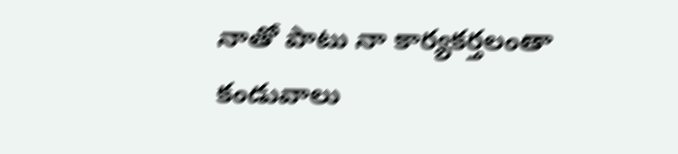నాతో పాటు నా కార్యకర్తలంతా కండువాలు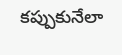కప్పుకునేలా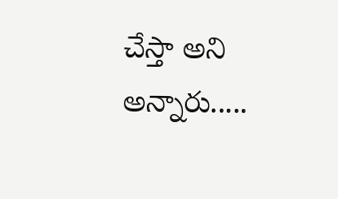చేస్తా అని అన్నారు.....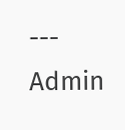---
Admin